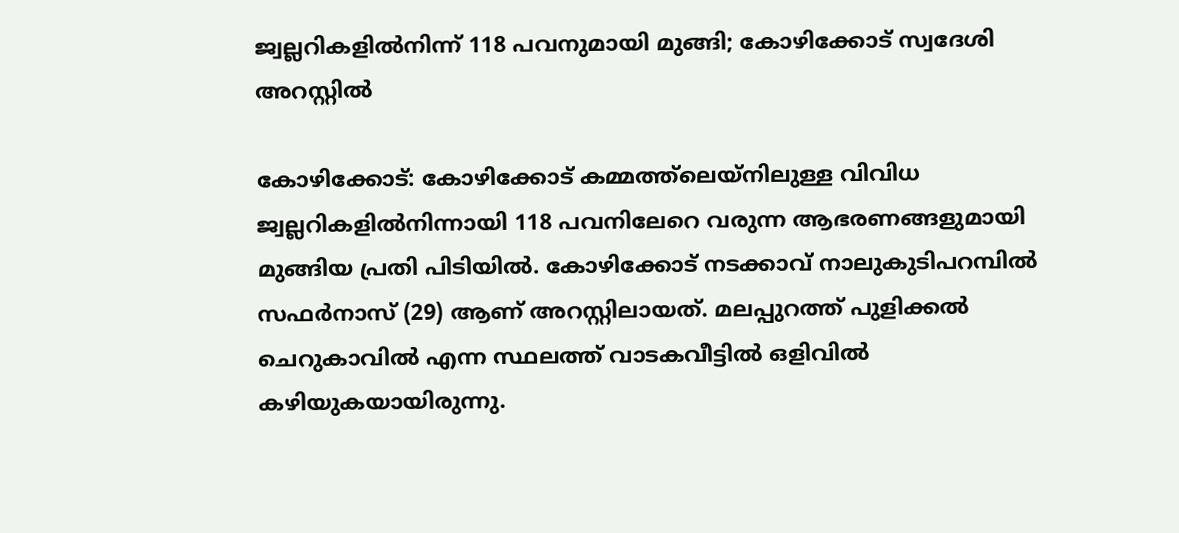ജ്വല്ലറികളില്‍നിന്ന് 118 പവനുമായി മുങ്ങി; കോഴിക്കോട് സ്വദേശി അറസ്റ്റില്‍

കോഴിക്കോട്: കോഴിക്കോട് കമ്മത്ത്ലെയ്നിലുള്ള വിവിധ ജ്വല്ലറികളില്‍നിന്നായി 118 പവനിലേറെ വരുന്ന ആഭരണങ്ങളുമായി മുങ്ങിയ പ്രതി പിടിയില്‍. കോഴിക്കോട് നടക്കാവ് നാലുകുടിപറമ്പില്‍ സഫര്‍നാസ് (29) ആണ് അറസ്റ്റിലായത്. മലപ്പുറത്ത് പുളിക്കല്‍ ചെറുകാവില്‍ എന്ന സ്ഥലത്ത് വാടകവീട്ടില്‍ ഒളിവില്‍ കഴിയുകയായിരുന്നു.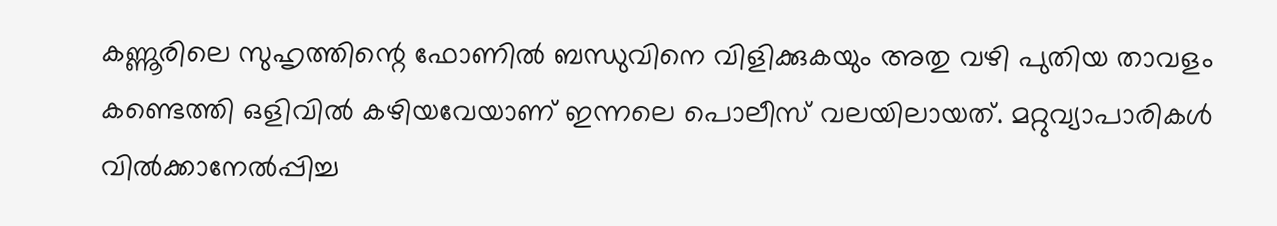കണ്ണൂരിലെ സുഹൃത്തിന്റെ ഫോണില്‍ ബന്ധുവിനെ വിളിക്കുകയും അതു വഴി പുതിയ താവളം കണ്ടെത്തി ഒളിവില്‍ കഴിയവേയാണ് ഇന്നലെ പൊലീസ് വലയിലായത്. മറ്റുവ്യാപാരികള്‍ വില്‍ക്കാനേല്‍പ്പിച്ച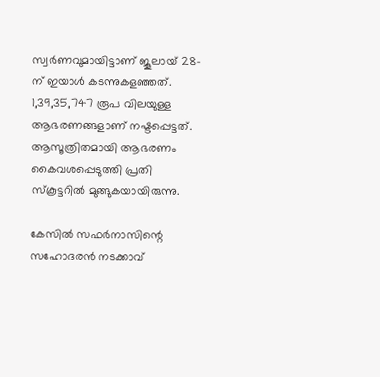സ്വര്‍ണവുമായിട്ടാണ് ജൂലായ് 28-ന് ഇയാള്‍ കടന്നുകളഞ്ഞത്. 1,39,35,747 രൂപ വിലയുള്ള ആഭരണങ്ങളാണ് നഷ്ടപ്പെട്ടത്. ആസൂത്രിതമായി ആഭരണം കൈവശപ്പെടുത്തി പ്രതി സ്‌കൂട്ടറില്‍ മുങ്ങുകയായിരുന്നു.

കേസില്‍ സഫര്‍നാസിന്റെ സഹോദരന്‍ നടക്കാവ്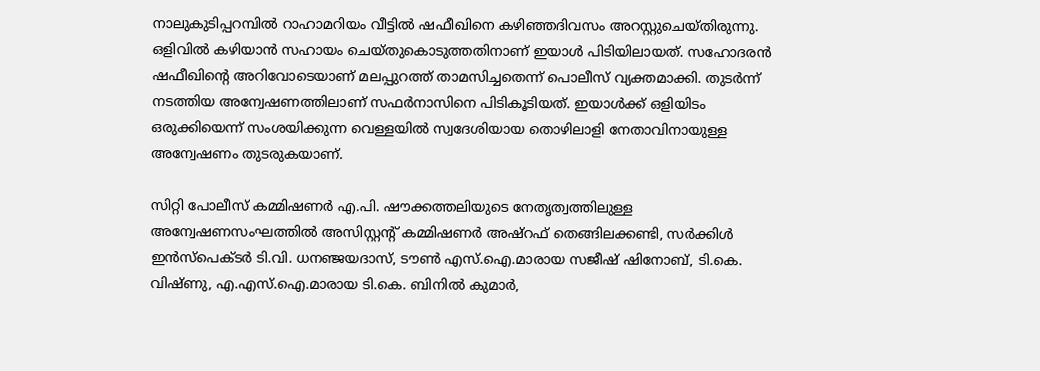നാലുകുടിപ്പറമ്പില്‍ റാഹാമറിയം വീട്ടില്‍ ഷഫീഖിനെ കഴിഞ്ഞദിവസം അറസ്റ്റുചെയ്തിരുന്നു. ഒളിവില്‍ കഴിയാന്‍ സഹായം ചെയ്തുകൊടുത്തതിനാണ് ഇയാള്‍ പിടിയിലായത്. സഹോദരന്‍ ഷഫീഖിന്റെ അറിവോടെയാണ് മലപ്പുറത്ത് താമസിച്ചതെന്ന് പൊലീസ് വ്യക്തമാക്കി. തുടര്‍ന്ന് നടത്തിയ അന്വേഷണത്തിലാണ് സഫര്‍നാസിനെ പിടികൂടിയത്. ഇയാള്‍ക്ക് ഒളിയിടം ഒരുക്കിയെന്ന് സംശയിക്കുന്ന വെള്ളയില്‍ സ്വദേശിയായ തൊഴിലാളി നേതാവിനായുള്ള അന്വേഷണം തുടരുകയാണ്.

സിറ്റി പോലീസ് കമ്മിഷണര്‍ എ.പി. ഷൗക്കത്തലിയുടെ നേതൃത്വത്തിലുള്ള അന്വേഷണസംഘത്തില്‍ അസിസ്റ്റന്റ് കമ്മിഷണര്‍ അഷ്റഫ് തെങ്ങിലക്കണ്ടി, സര്‍ക്കിള്‍ ഇന്‍സ്‌പെക്ടര്‍ ടി.വി. ധനഞ്ജയദാസ്, ടൗണ്‍ എസ്.ഐ.മാരായ സജീഷ് ഷിനോബ്, ടി.കെ. വിഷ്ണു, എ.എസ്.ഐ.മാരായ ടി.കെ. ബിനില്‍ കുമാര്‍,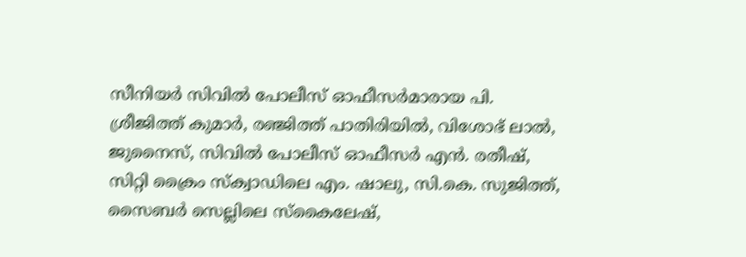സീനിയര്‍ സിവില്‍ പോലീസ് ഓഫീസര്‍മാരായ പി. ശ്രീജിത്ത് കുമാര്‍, രഞ്ജിത്ത് പാതിരിയില്‍, വിശോഭ് ലാല്‍, ജുനൈസ്, സിവില്‍ പോലീസ് ഓഫീസര്‍ എന്‍. രതീഷ്, സിറ്റി ക്രൈം സ്‌ക്വാഡിലെ എം. ഷാലു, സി.കെ. സുജിത്ത്, സൈബര്‍ സെല്ലിലെ സ്‌കൈലേഷ്,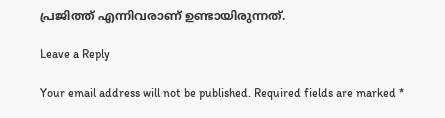പ്രജിത്ത് എന്നിവരാണ് ഉണ്ടായിരുന്നത്.

Leave a Reply

Your email address will not be published. Required fields are marked *